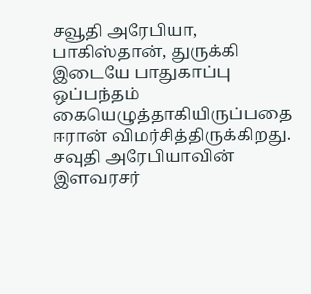சவூதி அரேபியா, பாகிஸ்தான், துருக்கி இடையே பாதுகாப்பு ஒப்பந்தம் கையெழுத்தாகியிருப்பதை ஈரான் விமர்சித்திருக்கிறது. சவுதி அரேபியாவின் இளவரசர்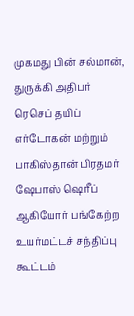முகமது பின் சல்மான், துருக்கி அதிபர் ரெசெப் தயிப் எர்டோகன் மற்றும் பாகிஸ்தான் பிரதமர் ஷேபாஸ் ஷெரீப் ஆகியோர் பங்கேற்ற உயர்மட்டச் சந்திப்பு கூட்டம்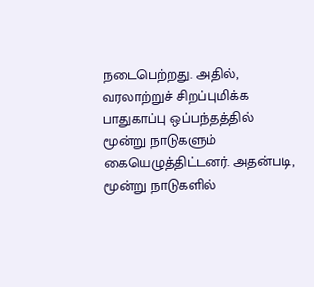நடைபெற்றது. அதில், வரலாற்றுச் சிறப்புமிக்க பாதுகாப்பு ஒப்பந்தத்தில் மூன்று நாடுகளும் கையெழுத்திட்டனர். அதன்படி, மூன்று நாடுகளில்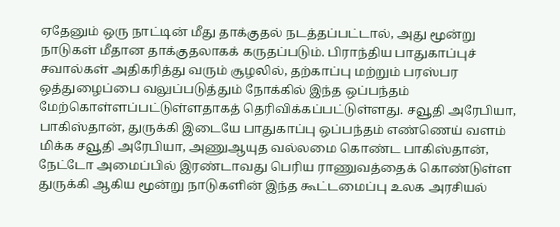ஏதேனும் ஒரு நாட்டின் மீது தாக்குதல் நடத்தப்பட்டால், அது மூன்று நாடுகள் மீதான தாக்குதலாகக் கருதப்படும். பிராந்திய பாதுகாப்புச் சவால்கள் அதிகரித்து வரும் சூழலில், தற்காப்பு மற்றும் பரஸ்பர ஒத்துழைப்பை வலுப்படுத்தும் நோக்கில் இந்த ஒப்பந்தம் மேற்கொள்ளப்பட்டுள்ளதாகத் தெரிவிக்கப்பட்டுள்ளது. சவூதி அரேபியா, பாகிஸ்தான், துருக்கி இடையே பாதுகாப்பு ஒப்பந்தம் எண்ணெய் வளம் மிக்க சவூதி அரேபியா, அணுஆயுத வல்லமை கொண்ட பாகிஸ்தான், நேட்டோ அமைப்பில் இரண்டாவது பெரிய ராணுவத்தைக் கொண்டுள்ள துருக்கி ஆகிய மூன்று நாடுகளின் இந்த கூட்டமைப்பு உலக அரசியல்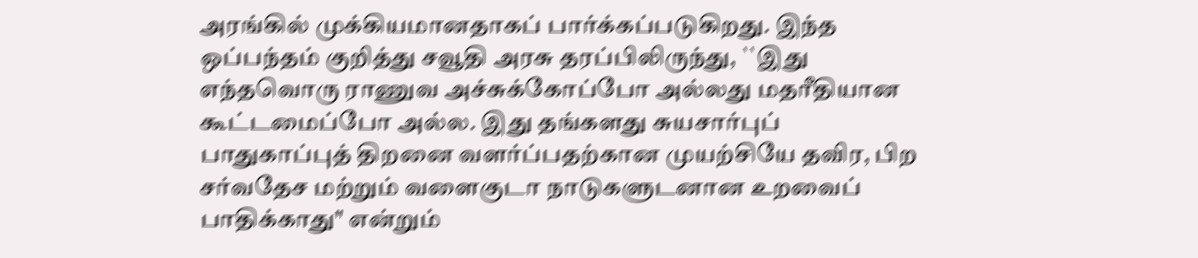அரங்கில் முக்கியமானதாகப் பார்க்கப்படுகிறது. இந்த ஒப்பந்தம் குறித்து சவூதி அரசு தரப்பிலிருந்து, ``இது எந்தவொரு ராணுவ அச்சுக்கோப்போ அல்லது மதரீதியான கூட்டமைப்போ அல்ல. இது தங்களது சுயசார்புப் பாதுகாப்புத் திறனை வளர்ப்பதற்கான முயற்சியே தவிர, பிற சர்வதேச மற்றும் வளைகுடா நாடுகளுடனான உறவைப் பாதிக்காது" என்றும்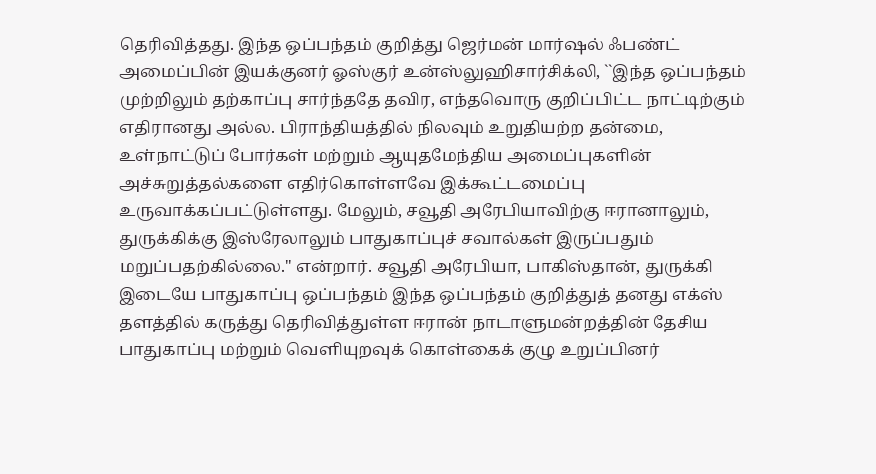தெரிவித்தது. இந்த ஒப்பந்தம் குறித்து ஜெர்மன் மார்ஷல் ஃபண்ட் அமைப்பின் இயக்குனர் ஓஸ்குர் உன்ஸ்லுஹிசார்சிக்லி, ``இந்த ஒப்பந்தம் முற்றிலும் தற்காப்பு சார்ந்ததே தவிர, எந்தவொரு குறிப்பிட்ட நாட்டிற்கும் எதிரானது அல்ல. பிராந்தியத்தில் நிலவும் உறுதியற்ற தன்மை, உள்நாட்டுப் போர்கள் மற்றும் ஆயுதமேந்திய அமைப்புகளின் அச்சுறுத்தல்களை எதிர்கொள்ளவே இக்கூட்டமைப்பு உருவாக்கப்பட்டுள்ளது. மேலும், சவூதி அரேபியாவிற்கு ஈரானாலும், துருக்கிக்கு இஸ்ரேலாலும் பாதுகாப்புச் சவால்கள் இருப்பதும் மறுப்பதற்கில்லை." என்றார். சவூதி அரேபியா, பாகிஸ்தான், துருக்கி இடையே பாதுகாப்பு ஒப்பந்தம் இந்த ஒப்பந்தம் குறித்துத் தனது எக்ஸ் தளத்தில் கருத்து தெரிவித்துள்ள ஈரான் நாடாளுமன்றத்தின் தேசிய பாதுகாப்பு மற்றும் வெளியுறவுக் கொள்கைக் குழு உறுப்பினர்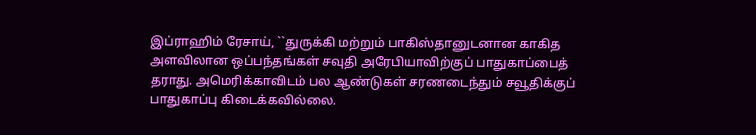இப்ராஹிம் ரேசாய், ``துருக்கி மற்றும் பாகிஸ்தானுடனான காகித அளவிலான ஒப்பந்தங்கள் சவுதி அரேபியாவிற்குப் பாதுகாப்பைத் தராது. அமெரிக்காவிடம் பல ஆண்டுகள் சரணடைந்தும் சவூதிக்குப் பாதுகாப்பு கிடைக்கவில்லை.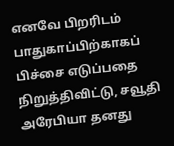எனவே பிறரிடம் பாதுகாப்பிற்காகப் பிச்சை எடுப்பதை நிறுத்திவிட்டு, சவூதி அரேபியா தனது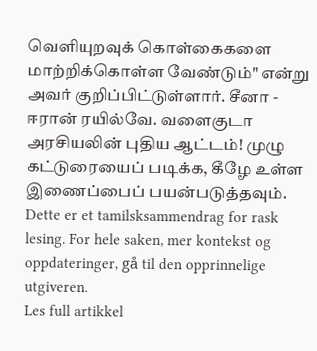வெளியுறவுக் கொள்கைகளை மாற்றிக்கொள்ள வேண்டும்" என்று அவர் குறிப்பிட்டுள்ளார். சீனா - ஈரான் ரயில்வே. வளைகுடா அரசியலின் புதிய ஆட்டம்! முழு கட்டுரையைப் படிக்க, கீழே உள்ள இணைப்பைப் பயன்படுத்தவும்.
Dette er et tamilsksammendrag for rask lesing. For hele saken, mer kontekst og oppdateringer, gå til den opprinnelige utgiveren.
Les full artikkel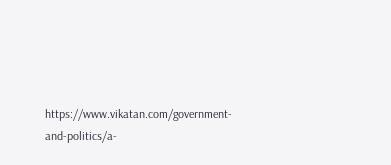https://www.vikatan.com/government-and-politics/a-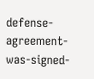defense-agreement-was-signed-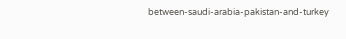between-saudi-arabia-pakistan-and-turkey